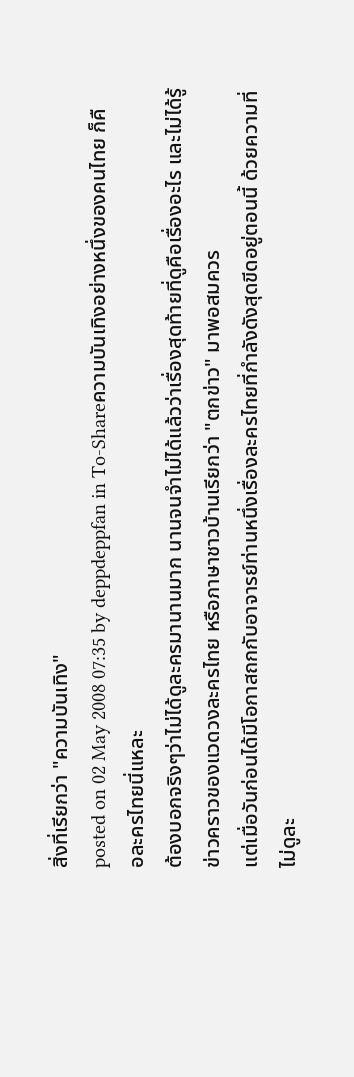สิ่งที่เรียกว่า "ความบันเทิง"
posted on 02 May 2008 07:35 by deppdeppfan in To-Shareความบันเทิงอย่างหนึ่งของคนไทย ก็คือละครไทยนี่แหละ
ต้องบอกจริงๆว่าไม่ได้ดูละครมานานมาก นานจนจำไม่ได้แล้วว่าเรื่องสุดท้ายที่ดูคือเรื่องอะไร และไม่ได้รู้ข่าวคราวของแวดวงละครไทย หรือภาษาชาวบ้านเรียกว่า "ตกข่าว" มาพอสมควร
แต่เมื่อวันก่อนได้มีโอกาสถกกับอาจารย์ท่านหนึ่งเรื่องละครไทยที่กำลังดังสุดขีดอยู่ตอนนี้ ด้วยความที่ไม่ดูละ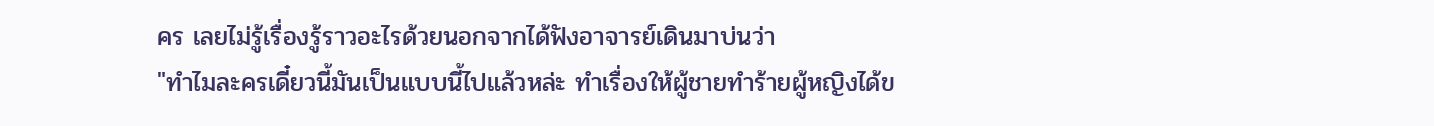คร เลยไม่รู้เรื่องรู้ราวอะไรด้วยนอกจากได้ฟังอาจารย์เดินมาบ่นว่า
"ทำไมละครเดี๋ยวนี้มันเป็นแบบนี้ไปแล้วหล่ะ ทำเรื่องให้ผู้ชายทำร้ายผู้หญิงได้ข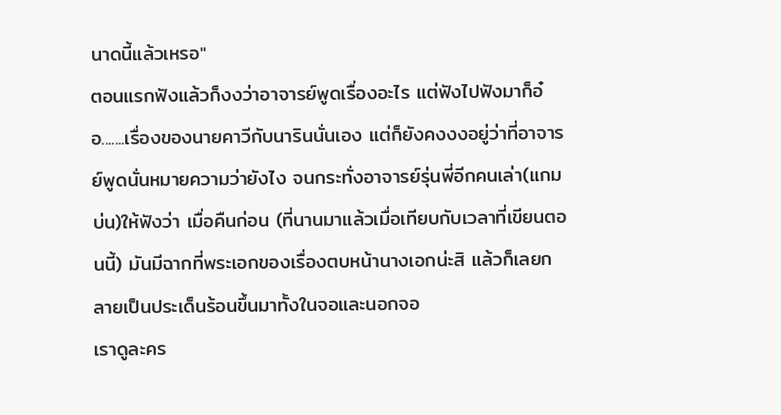นาดนี้แล้วเหรอ"
ตอนแรกฟังแล้วก็งงว่าอาจารย์พูดเรื่องอะไร แต่ฟังไปฟังมาก็อ๋อ.......เรื่องของนายคาวีกับนารินนั่นเอง แต่ก็ยังคงงงอยู่ว่าที่อาจารย์พูดนั่นหมายความว่ายังไง จนกระทั่งอาจารย์รุ่นพี่อีกคนเล่า(แกมบ่น)ให้ฟังว่า เมื่อคืนก่อน (ที่นานมาแล้วเมื่อเทียบกับเวลาที่เขียนตอนนี้) มันมีฉากที่พระเอกของเรื่องตบหน้านางเอกน่ะสิ แล้วก็เลยกลายเป็นประเด็นร้อนขึ้นมาทั้งในจอและนอกจอ
เราดูละคร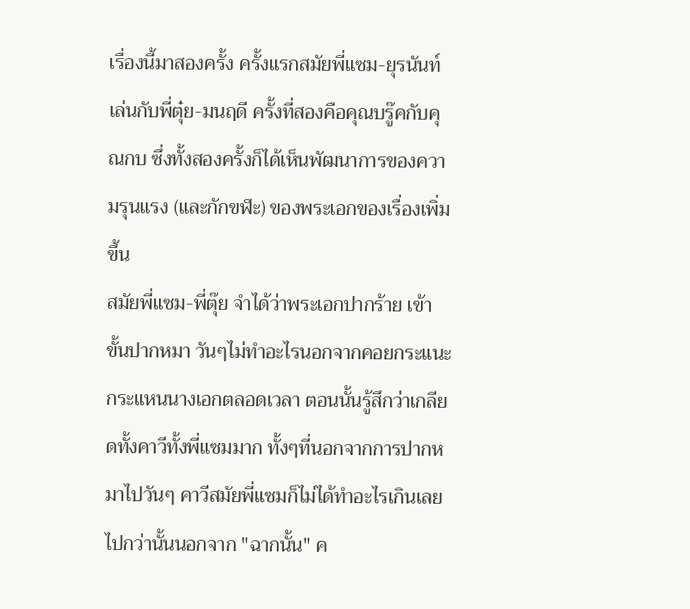เรื่องนี้มาสองครั้ง ครั้งแรกสมัยพี่แซม-ยุรนันท์เล่นกับพี่ตุ๋ย-มนฤดี ครั้งที่สองคือคุณบรู๊คกับคุณกบ ซึ่งทั้งสองครั้งก็ได้เห็นพัฒนาการของความรุนแรง (และกักขฬะ) ของพระเอกของเรื่องเพิ่มขึ้น
สมัยพี่แซม-พี่ตุ๊ย จำได้ว่าพระเอกปากร้าย เข้าขั้นปากหมา วันๆไม่ทำอะไรนอกจากคอยกระแนะกระแหนนางเอกตลอดเวลา ตอนนั้นรู้สึกว่าเกลียดทั้งคาวีทั้งพี่แซมมาก ทั้งๆที่นอกจากการปากหมาไปวันๆ คาวีสมัยพี่แซมก็ไม่ได้ทำอะไรเกินเลยไปกว่านั้นนอกจาก "ฉากนั้น" ค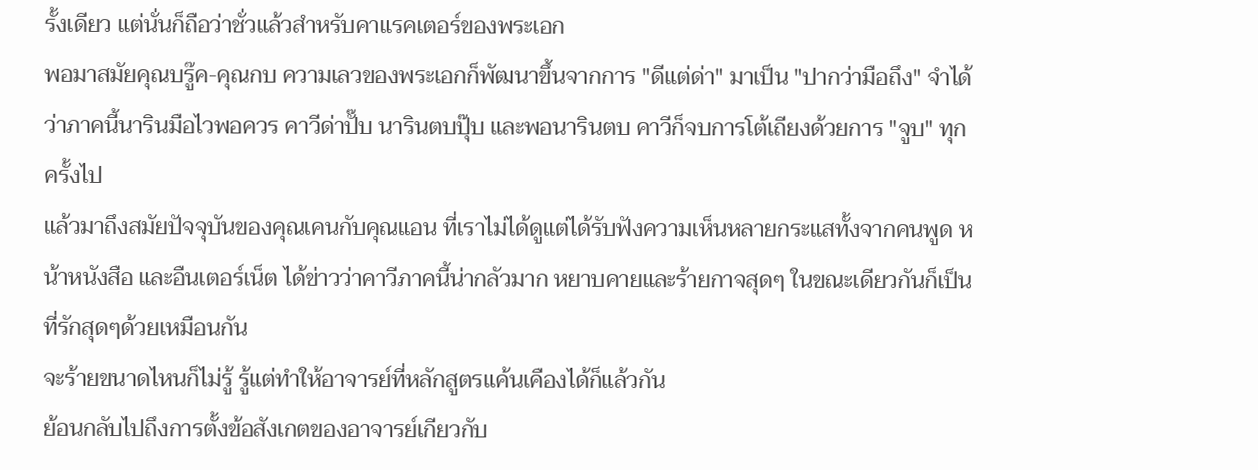รั้งเดียว แต่นั่นก็ถือว่าชั่วแล้วสำหรับคาแรคเตอร์ของพระเอก
พอมาสมัยคุณบรู๊ค-คุณกบ ความเลวของพระเอกก็พัฒนาขึ้นจากการ "ดีแต่ด่า" มาเป็น "ปากว่ามือถึง" จำได้ว่าภาคนี้นารินมือไวพอควร คาวีด่าปั๊บ นารินตบปุ๊บ และพอนารินตบ คาวีก็จบการโต้เถียงด้วยการ "จูบ" ทุกครั้งไป
แล้วมาถึงสมัยปัจจุบันของคุณเคนกับคุณแอน ที่เราไม่ได้ดูแต่ได้รับฟังความเห็นหลายกระแสทั้งจากคนพูด หน้าหนังสือ และอืนเตอร์เน็ต ได้ข่าวว่าคาวีภาคนี้น่ากลัวมาก หยาบคายและร้ายกาจสุดๆ ในขณะเดียวกันก็เป็นที่รักสุดๆด้วยเหมือนกัน
จะร้ายขนาดไหนก็ไม่รู้ รู้แต่ทำให้อาจารย์ที่หลักสูตรแค้นเคืองได้ก็แล้วกัน
ย้อนกลับไปถึงการตั้งข้อสังเกตของอาจารย์เกียวกับ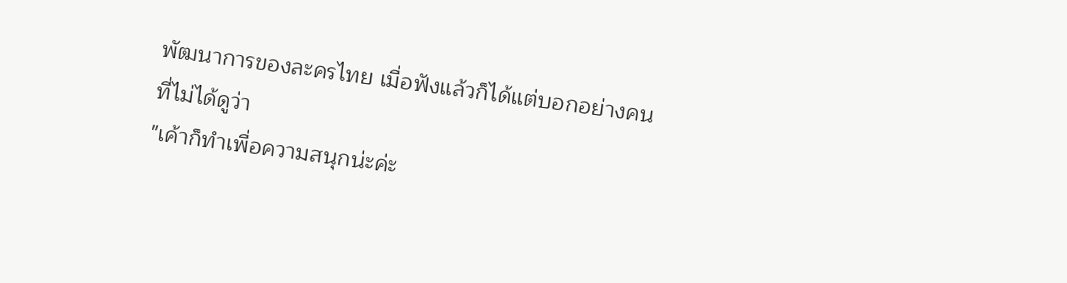พัฒนาการของละครไทย เมื่อฟังแล้วก็ได้แต่บอกอย่างคนที่ไม่ได้ดูว่า
"เค้าก็ทำเพื่อความสนุกน่ะค่ะ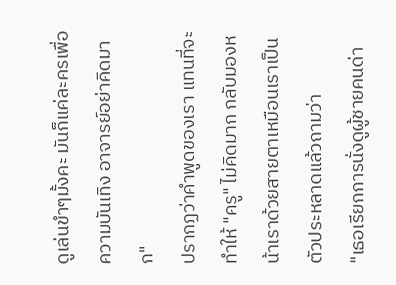ดูเล่นขำๆมั้งคะ มันก็แค่ละครเพื่อความบันเทิง อาจารย์อย่าคิดมาก"
ปรากฏว่าคำพูดของเรา แทนที่จะทำให้ "ครู" ไม่คิดมาก กลับมองหน้าเราด้วยสายตาเหมือนเราเป็นตัวประหลาดแล้วถามว่า
"เธอเรียกการนั่งดูผู้ชายคนด่า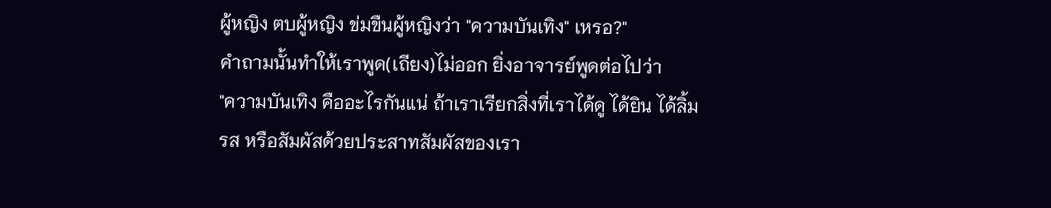ผู้หญิง ตบผู้หญิง ข่มขืนผู้หญิงว่า "ความบันเทิง" เหรอ?"
คำถามนั้นทำให้เราพูด(เถียง)ไม่ออก ยิ่งอาจารย์พูดต่อไปว่า
"ความบันเทิง คืออะไรกันแน่ ถ้าเราเรียกสิ่งที่เราได้ดู ได้ยิน ได้ลิ้มรส หรือสัมผัสด้วยประสาทสัมผัสของเรา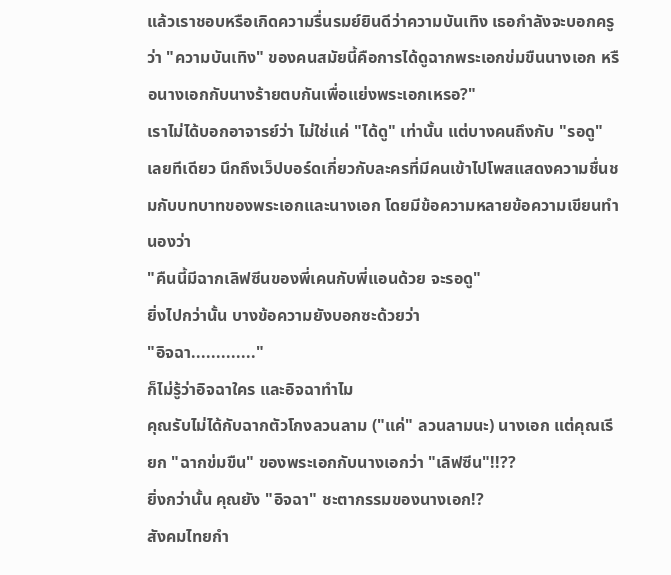แล้วเราชอบหรือเกิดความรื่นรมย์ยินดีว่าความบันเทิง เธอกำลังจะบอกครูว่า "ความบันเทิง" ของคนสมัยนี้คือการได้ดูฉากพระเอกข่มขืนนางเอก หรือนางเอกกับนางร้ายตบกันเพื่อแย่งพระเอกเหรอ?"
เราไม่ได้บอกอาจารย์ว่า ไม่ใช่แค่ "ได้ดู" เท่านั้น แต่บางคนถึงกับ "รอดู" เลยทีเดียว นึกถึงเว็ปบอร์ดเกี่ยวกับละครที่มีคนเข้าไปโพสแสดงความชื่นชมกับบทบาทของพระเอกและนางเอก โดยมีข้อความหลายข้อความเขียนทำนองว่า
"คืนนี้มีฉากเลิฟซีนของพี่เคนกับพี่แอนด้วย จะรอดู"
ยิ่งไปกว่านั้น บางข้อความยังบอกซะด้วยว่า
"อิจฉา............."
ก็ไม่รู้ว่าอิจฉาใคร และอิจฉาทำไม
คุณรับไม่ได้กับฉากตัวโกงลวนลาม ("แค่" ลวนลามนะ) นางเอก แต่คุณเรียก "ฉากข่มขืน" ของพระเอกกับนางเอกว่า "เลิฟซีน"!!??
ยิ่งกว่านั้น คุณยัง "อิจฉา" ชะตากรรมของนางเอก!?
สังคมไทยกำ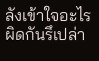ลังเข้าใจอะไรผิดกันรึเปล่า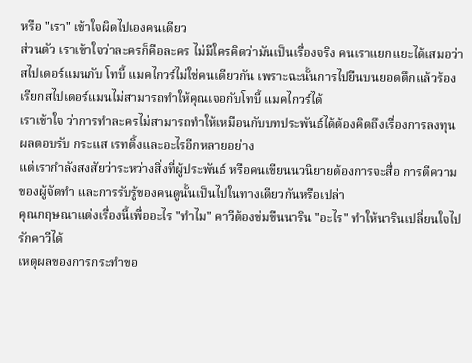หรือ "เรา" เข้าใจผิดไปเองคนเดียว
ส่วนตัว เราเข้าใจว่าละครก็คือละคร ไม่มีใครคิดว่ามันเป็นเรื่องจริง คนเราแยกแยะได้เสมอว่าสไปเดอร์แมนกับ โทบี้ แมคไกวร์ไม่ใช่คนเดียวกัน เพราะฉะนั้นการไปยืนบนยอดตึกแล้วร้องเรียกสไปเดอร์แมนไม่สามารถทำให้คุณเจอกับโทบี้ แมคไกวร์ได้
เราเข้าใจ ว่าการทำละครไม่สามารถทำให้เหมือนกับบทประพันธ์ได้ต้องคิดถึงเรื่องการลงทุน ผลตอบรับ กระแส เรทติ้งและอะไรอีกหลายอย่าง
แต่เรากำลังสงสัยว่าระหว่างสิ่งที่ผู้ประพันธ์ หรือคนเขียนนวนิยายต้องการจะสื่อ การตีความของผู้จัดทำ และการรับรู้ของคนดูนั้นเป็นไปในทางเดียวกันหรือเปล่า
คุณกฤษณาแต่งเรื่องนี้เพื่ออะไร "ทำไม" คาวีต้องข่มขืนนาริน "อะไร" ทำให้นารินเปลี่ยนใจไปรักคาวีได้
เหตุผลของการกระทำขอ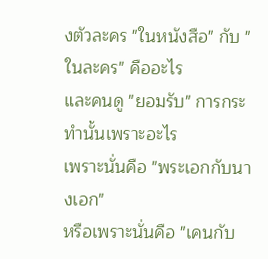งตัวละคร "ในหนังสือ" กับ "ในละคร" คืออะไร
และคนดู "ยอมรับ" การกระทำนั้นเพราะอะไร
เพราะนั่นคือ "พระเอกกับนางเอก"
หรือเพราะนั่นคือ "เคนกับ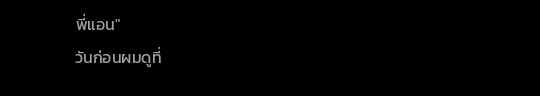พี่แอน"
วันก่อนผมดูที่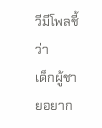วีมีโพลชี้ว่า
เด็กผู้ชายอยาก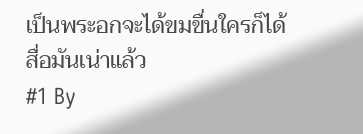เป็นพระอกจะได้ขมขื่นใครก็ได้
สื่อมันเน่าแล้ว
#1 By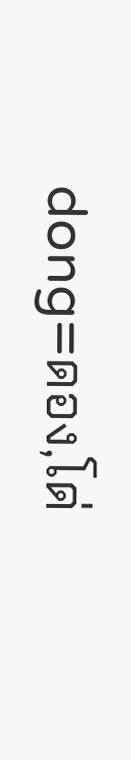dong=ดอง,โด่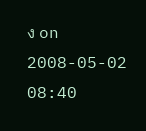ง on 2008-05-02 08:40